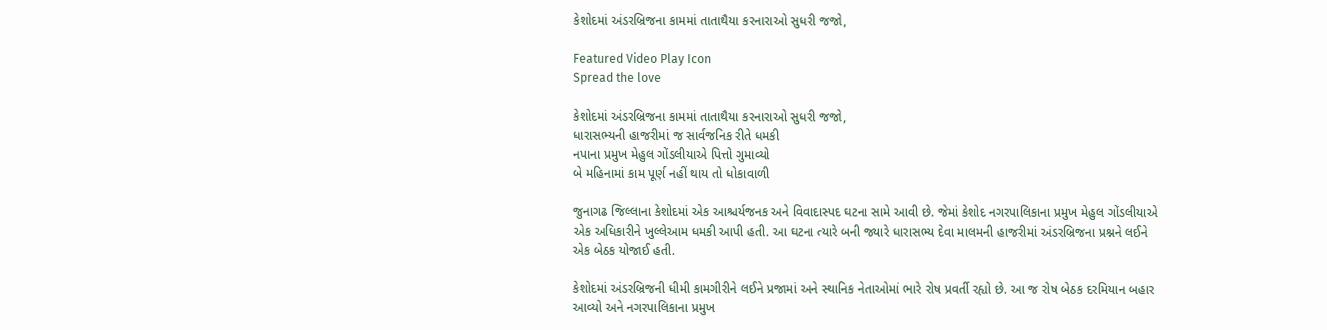કેશોદમાં અંડરબ્રિજના કામમાં તાતાથૈયા કરનારાઓ સુધરી જજો,

Featured Video Play Icon
Spread the love

કેશોદમાં અંડરબ્રિજના કામમાં તાતાથૈયા કરનારાઓ સુધરી જજો,
ધારાસભ્યની હાજરીમાં જ સાર્વજનિક રીતે ધમકી
નપાના પ્રમુખ મેહુલ ગોંડલીયાએ પિત્તો ગુમાવ્યો
બે મહિનામાં કામ પૂર્ણ નહીં થાય તો ધોકાવાળી

જુનાગઢ જિલ્લાના કેશોદમાં એક આશ્ચર્યજનક અને વિવાદાસ્પદ ઘટના સામે આવી છે. જેમાં કેશોદ નગરપાલિકાના પ્રમુખ મેહુલ ગોંડલીયાએ એક અધિકારીને ખુલ્લેઆમ ધમકી આપી હતી. આ ઘટના ત્યારે બની જ્યારે ધારાસભ્ય દેવા માલમની હાજરીમાં અંડરબ્રિજના પ્રશ્નને લઈને એક બેઠક યોજાઈ હતી.

કેશોદમાં અંડરબ્રિજની ધીમી કામગીરીને લઈને પ્રજામાં અને સ્થાનિક નેતાઓમાં ભારે રોષ પ્રવર્તી રહ્યો છે. આ જ રોષ બેઠક દરમિયાન બહાર આવ્યો અને નગરપાલિકાના પ્રમુખ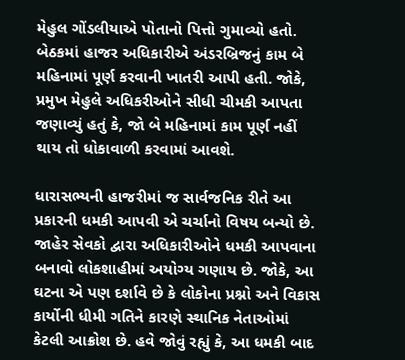મેહુલ ગોંડલીયાએ પોતાનો પિત્તો ગુમાવ્યો હતો. બેઠકમાં હાજર અધિકારીએ અંડરબ્રિજનું કામ બે મહિનામાં પૂર્ણ કરવાની ખાતરી આપી હતી. જોકે, પ્રમુખ મેહુલે અધિકરીઓને સીધી ચીમકી આપતા જણાવ્યું હતું કે, જો બે મહિનામાં કામ પૂર્ણ નહીં થાય તો ધોકાવાળી કરવામાં આવશે.

ધારાસભ્યની હાજરીમાં જ સાર્વજનિક રીતે આ પ્રકારની ધમકી આપવી એ ચર્ચાનો વિષય બન્યો છે. જાહેર સેવકો દ્વારા અધિકારીઓને ધમકી આપવાના બનાવો લોકશાહીમાં અયોગ્ય ગણાય છે. જોકે, આ ઘટના એ પણ દર્શાવે છે કે લોકોના પ્રશ્નો અને વિકાસ કાર્યોની ધીમી ગતિને કારણે સ્થાનિક નેતાઓમાં કેટલી આક્રોશ છે. હવે જોવું રહ્યું કે, આ ધમકી બાદ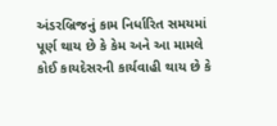અંડરબ્રિજનું કામ નિર્ધારિત સમયમાં પૂર્ણ થાય છે કે કેમ અને આ મામલે કોઈ કાયદેસરની કાર્યવાહી થાય છે કે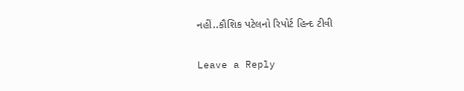નહીં..કૌશિક પટેલનો રિપોર્ટ હિન્દ ટીવી

Leave a Reply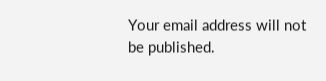Your email address will not be published.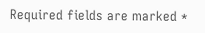Required fields are marked *